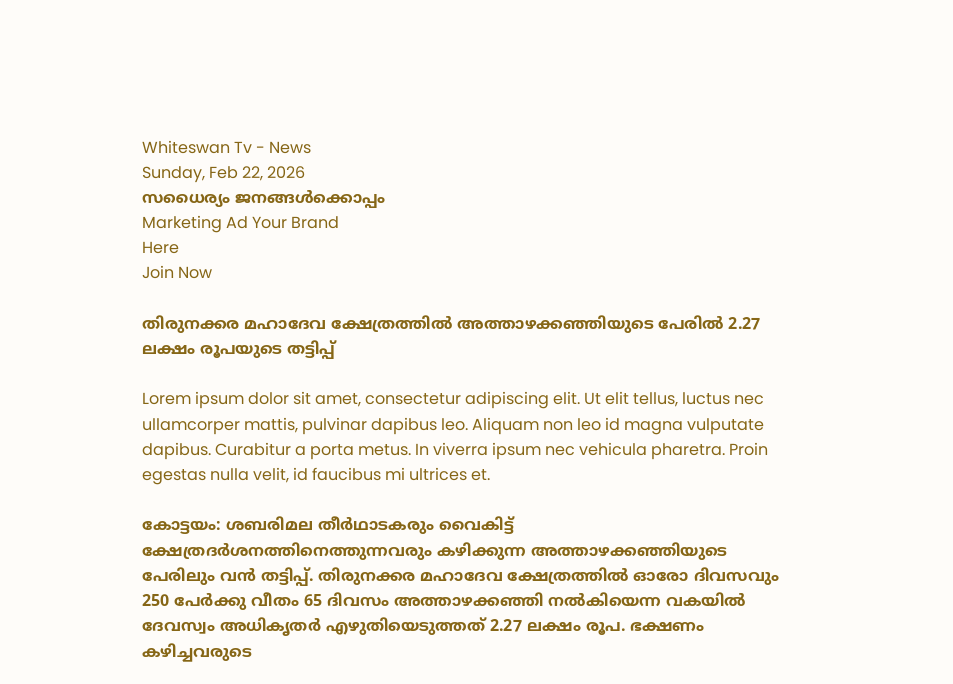Whiteswan Tv - News
Sunday, Feb 22, 2026
സധൈര്യം ജനങ്ങൾക്കൊപ്പം
Marketing Ad Your Brand
Here
Join Now

തിരുനക്കര മഹാദേവ ക്ഷേത്രത്തിൽ അത്താഴക്കഞ്ഞിയുടെ പേരിൽ 2.27 ലക്ഷം രൂപയുടെ തട്ടിപ്പ്

Lorem ipsum dolor sit amet, consectetur adipiscing elit. Ut elit tellus, luctus nec ullamcorper mattis, pulvinar dapibus leo. Aliquam non leo id magna vulputate dapibus. Curabitur a porta metus. In viverra ipsum nec vehicula pharetra. Proin egestas nulla velit, id faucibus mi ultrices et.

കോട്ടയം: ശബരിമല തീർഥാടകരും വൈകിട്ട് ക്ഷേത്രദർ‌ശനത്തിനെത്തുന്നവരും കഴിക്കുന്ന അത്താഴക്കഞ്ഞിയുടെ പേരിലും വൻ തട്ടിപ്പ്. തിരുനക്കര മഹാദേവ ക്ഷേത്രത്തിൽ ഓരോ ദിവസവും 250 പേർക്കു വീതം 65 ദിവസം അത്താഴക്കഞ്ഞി നൽകിയെന്ന വകയിൽ ദേവസ്വം അധികൃതർ എഴുതിയെടുത്തത് 2.27 ലക്ഷം രൂപ. ഭക്ഷണം കഴിച്ചവരുടെ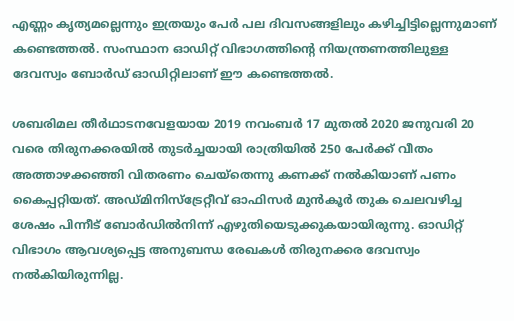എണ്ണം കൃത്യമല്ലെന്നും ഇത്രയും പേർ പല ദിവസങ്ങളിലും കഴിച്ചിട്ടില്ലെന്നുമാണ് കണ്ടെത്തൽ. സംസ്ഥാന ഓഡിറ്റ് വിഭാഗത്തിന്റെ നിയന്ത്രണത്തിലുള്ള ദേവസ്വം ബോർഡ് ഓഡിറ്റിലാണ് ഈ കണ്ടെത്തൽ.

ശബരിമല തീർഥാടനവേളയായ 2019 നവംബർ 17 മുതൽ 2020 ജനുവരി 20 വരെ തിരുനക്കരയിൽ തുടർച്ചയായി രാത്രിയിൽ 250 പേർക്ക് വീതം അത്താഴക്കഞ്ഞി വിതരണം ചെയ്തെന്നു കണക്ക് നൽകിയാണ് പണം കൈപ്പറ്റിയത്. അഡ്മിനിസ്ട്രേറ്റീവ് ഓഫിസർ മുൻകൂർ തുക ചെലവഴിച്ച ശേഷം പിന്നീട് ബോർഡിൽനിന്ന് എഴുതിയെടുക്കുകയായിരുന്നു. ഓഡിറ്റ് വിഭാഗം ആവശ്യപ്പെട്ട അനുബന്ധ രേഖകൾ തിരുനക്കര ദേവസ്വം നൽകിയിരുന്നില്ല.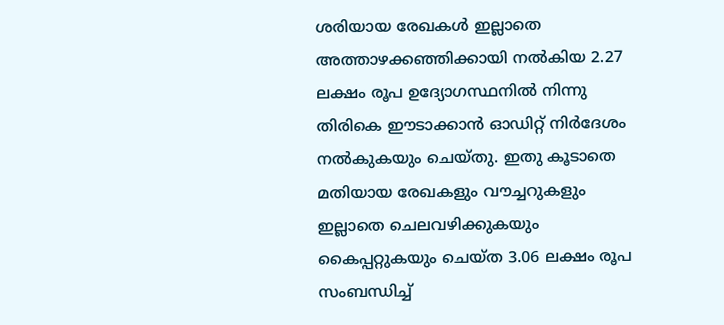ശരിയായ രേഖകൾ ഇല്ലാതെ അത്താഴക്കഞ്ഞിക്കായി നൽകിയ 2.27 ലക്ഷം രൂപ ഉദ്യോഗസ്ഥനിൽ നിന്നു തിരികെ ഈടാക്കാൻ ഓഡിറ്റ് നിർദേശം നൽകുകയും ചെയ്തു. ഇതു കൂടാതെ മതിയായ രേഖകളും വൗച്ചറുകളും ഇല്ലാതെ ചെലവഴിക്കുകയും കൈപ്പറ്റുകയും ചെയ്ത 3.06 ലക്ഷം രൂപ സംബന്ധിച്ച്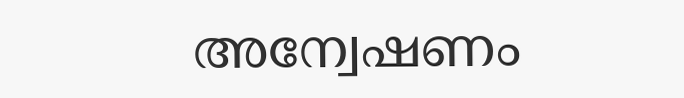അന്വേഷണം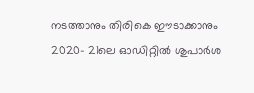നടത്താനും തിരികെ ഈടാക്കാനും 2020– 21ലെ ഓഡിറ്റിൽ ശുപാർശ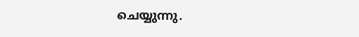ചെയ്യുന്നു.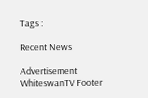Tags :

Recent News

Advertisement
WhiteswanTV Footer